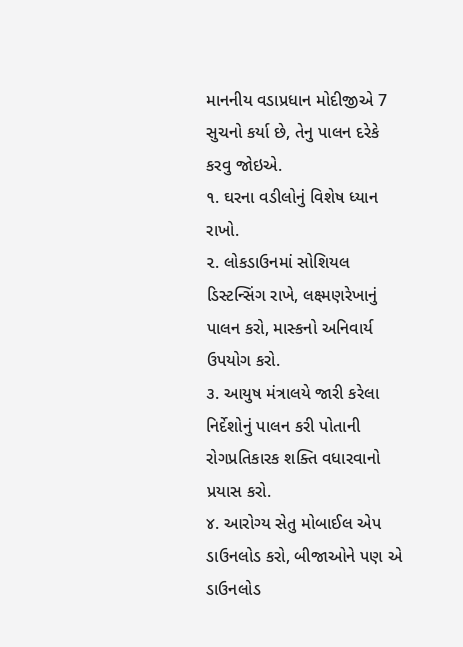માનનીય વડાપ્રધાન મોદીજીએ 7 સુચનો કર્યા છે, તેનુ પાલન દરેકે કરવુ જોઇએ.
૧. ઘરના વડીલોનું વિશેષ ધ્યાન રાખો.
૨. લોકડાઉનમાં સોશિયલ ડિસ્ટન્સિંગ રાખે, લક્ષ્મણરેખાનું પાલન કરો, માસ્કનો અનિવાર્ય ઉપયોગ કરો.
૩. આયુષ મંત્રાલયે જારી કરેલા નિર્દેશોનું પાલન કરી પોતાની રોગપ્રતિકારક શક્તિ વધારવાનો પ્રયાસ કરો.
૪. આરોગ્ય સેતુ મોબાઈલ એપ ડાઉનલોડ કરો, બીજાઓને પણ એ ડાઉનલોડ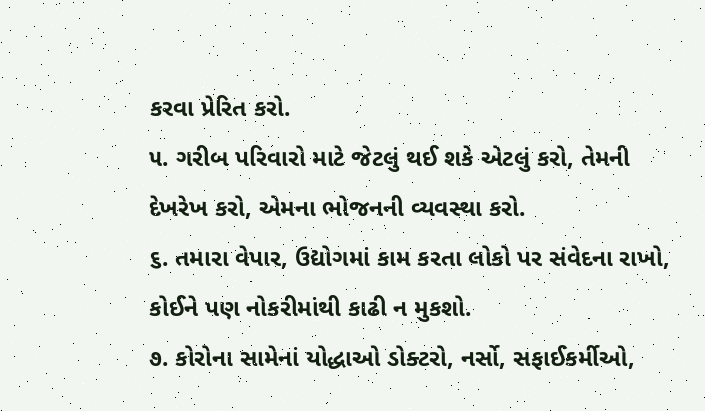કરવા પ્રેરિત કરો.
૫. ગરીબ પરિવારો માટે જેટલું થઈ શકે એટલું કરો, તેમની દેખરેખ કરો, એમના ભોજનની વ્યવસ્થા કરો.
૬. તમારા વેપાર, ઉદ્યોગમાં કામ કરતા લોકો પર સંવેદના રાખો, કોઈને પણ નોકરીમાંથી કાઢી ન મુકશો.
૭. કોરોના સામેનાં યોદ્ધાઓ ડોક્ટરો, નર્સો, સફાઈકર્મીઓ,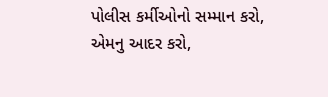પોલીસ કર્મીઓનો સમ્માન કરો, એમનુ આદર કરો,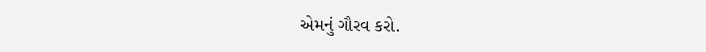એમનું ગૌરવ કરો.